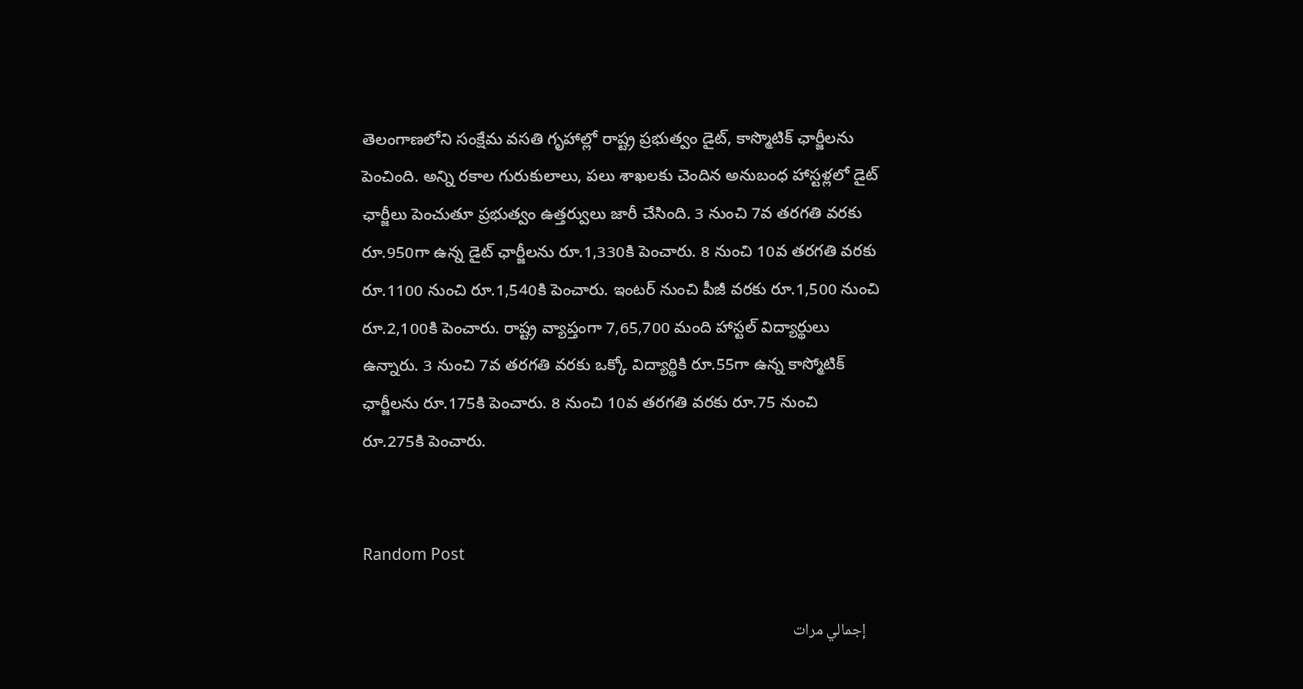తెలంగాణలోని సంక్షేమ వసతి గృహాల్లో రాష్ట్ర ప్రభుత్వం డైట్‌, కాస్మొటిక్‌ ఛార్జీలను పెంచింది. అన్ని రకాల గురుకులాలు, పలు శాఖలకు చెందిన అనుబంధ హాస్టళ్లలో డైట్‌ ఛార్జీలు పెంచుతూ ప్రభుత్వం ఉత్తర్వులు జారీ చేసింది. 3 నుంచి 7వ తరగతి వరకు రూ.950గా ఉన్న డైట్‌ ఛార్జీలను రూ.1,330కి పెంచారు. 8 నుంచి 10వ తరగతి వరకు రూ.1100 నుంచి రూ.1,540కి పెంచారు. ఇంటర్‌ నుంచి పీజీ వరకు రూ.1,500 నుంచి రూ.2,100కి పెంచారు. రాష్ట్ర వ్యాప్తంగా 7,65,700 మంది హాస్టల్‌ విద్యార్థులు ఉన్నారు. 3 నుంచి 7వ తరగతి వరకు ఒక్కో విద్యార్థికి రూ.55గా ఉన్న కాస్మోటిక్‌ ఛార్జీలను రూ.175కి పెంచారు. 8 నుంచి 10వ తరగతి వరకు రూ.75 నుంచి రూ.275కి పెంచారు.


Random Post

    إجمالي مرات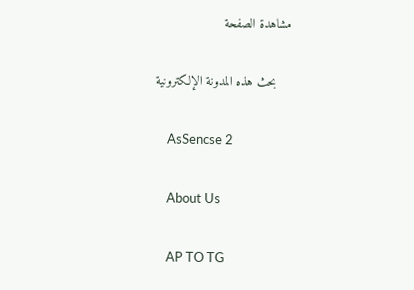مشاهدة الصفحة

    بحث هذه المدونة الإلكترونية

    AsSencse 2

    About Us

    AP TO TG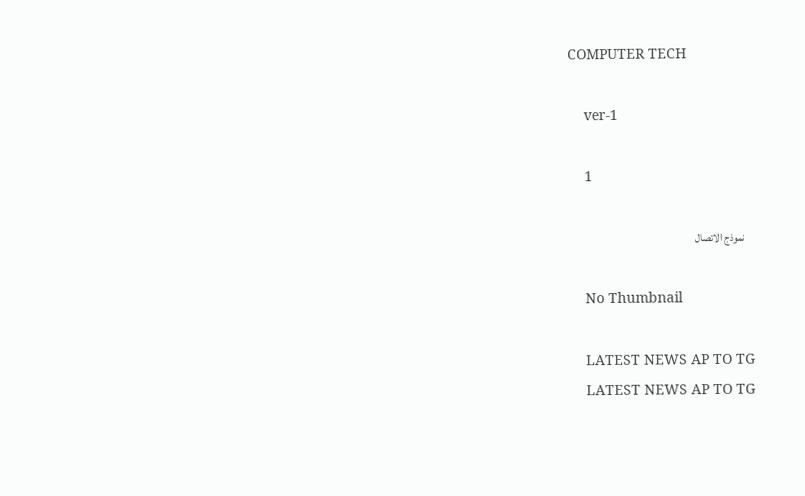COMPUTER TECH

    ver-1

    1

    نموذج الاتصال

    No Thumbnail

    LATEST NEWS AP TO TG
    LATEST NEWS AP TO TG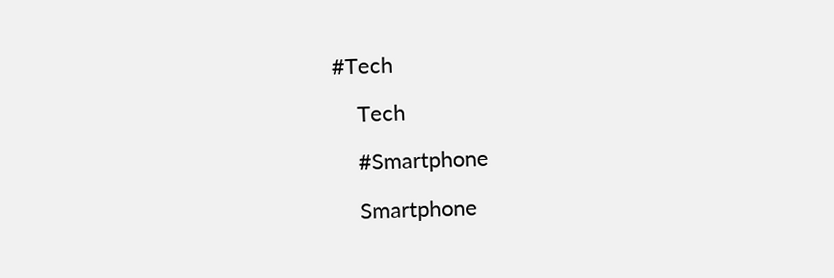#Tech

    Tech

    #Smartphone

    Smartphone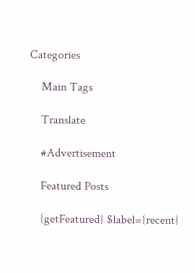Categories

    Main Tags

    Translate

    #Advertisement

    Featured Posts

    {getFeatured} $label={recent}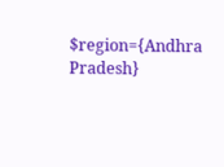$region={Andhra Pradesh}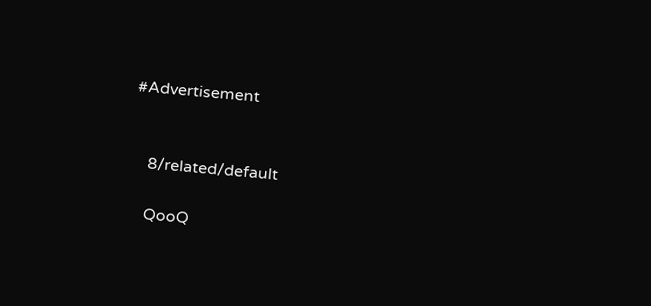#Advertisement


    8/related/default

    QooQ